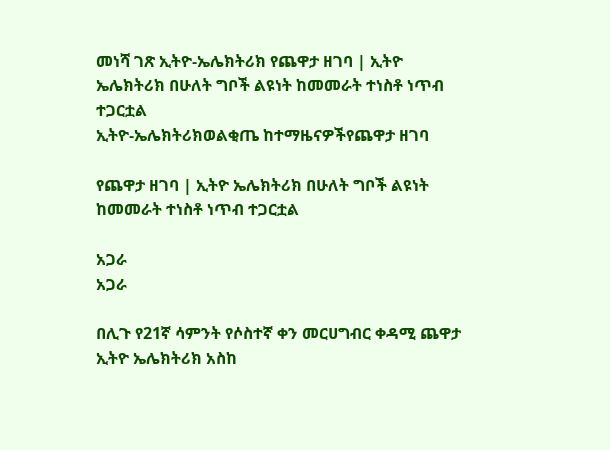መነሻ ገጽ ኢትዮ-ኤሌክትሪክ የጨዋታ ዘገባ | ኢትዮ ኤሌክትሪክ በሁለት ግቦች ልዩነት ከመመራት ተነስቶ ነጥብ ተጋርቷል
ኢትዮ-ኤሌክትሪክወልቂጤ ከተማዜናዎችየጨዋታ ዘገባ

የጨዋታ ዘገባ | ኢትዮ ኤሌክትሪክ በሁለት ግቦች ልዩነት ከመመራት ተነስቶ ነጥብ ተጋርቷል

አጋራ
አጋራ

በሊጉ የ21ኛ ሳምንት የሶስተኛ ቀን መርሀግብር ቀዳሚ ጨዋታ ኢትዮ ኤሌክትሪክ አስከ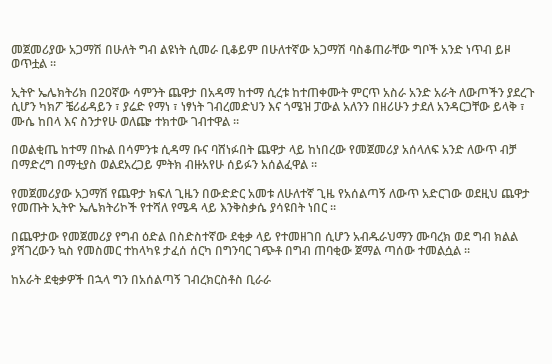መጀመሪያው አጋማሽ በሁለት ግብ ልዩነት ሲመራ ቢቆይም በሁለተኛው አጋማሽ ባስቆጠራቸው ግቦች አንድ ነጥብ ይዞ ወጥቷል ።

ኢትዮ ኤሌክትሪክ በ20ኛው ሳምንት ጨዋታ በአዳማ ከተማ ሲረቱ ከተጠቀሙት ምርጥ አስራ አንድ አራት ለውጦችን ያደረጉ ሲሆን ካክፖ ቼሪፊዳይን ፣ ያሬድ የማነ ፣ ነፃነት ገብረመድህን እና ጎሜዝ ፓውል አለንን በዘሪሁን ታደለ አንዳርጋቸው ይላቅ ፣ ሙሴ ከበላ እና ስንታየሁ ወለጬ ተክተው ገብተዋል ።

በወልቂጤ ከተማ በኩል በሳምንቱ ሲዳማ ቡና ባሸነፉበት ጨዋታ ላይ ከነበረው የመጀመሪያ አሰላለፍ አንድ ለውጥ ብቻ በማድረግ በማቲያስ ወልደአረጋይ ምትክ ብዙአየሁ ሰይፉን አሰልፈዋል ።

የመጀመሪያው አጋማሽ የጨዋታ ክፍለ ጊዜን በውድድር አመቱ ለሁለተኛ ጊዜ የአሰልጣኝ ለውጥ አድርገው ወደዚህ ጨዋታ የመጡት ኢትዮ ኤሌክትሪኮች የተሻለ የሜዳ ላይ እንቅስቃሴ ያሳዩበት ነበር ።

በጨዋታው የመጀመሪያ የግብ ዕድል በስድስተኛው ደቂቃ ላይ የተመዘገበ ሲሆን አብዱራህማን ሙባረክ ወደ ግብ ክልል ያሻገረውን ኳስ የመስመር ተከላካዩ ታፈሰ ሰርካ በግንባር ገጭቶ በግብ ጠባቂው ጀማል ጣሰው ተመልሷል ።

ከአራት ደቂቃዎች በኋላ ግን በአሰልጣኝ ገብረክርስቶስ ቢራራ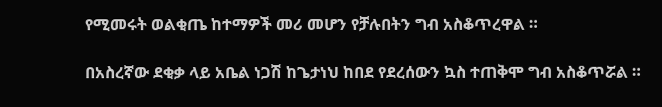የሚመሩት ወልቂጤ ከተማዎች መሪ መሆን የቻሉበትን ግብ አስቆጥረዋል ።

በአስረኛው ደቂቃ ላይ አቤል ነጋሽ ከጌታነህ ከበደ የደረሰውን ኳስ ተጠቅሞ ግብ አስቆጥሯል ።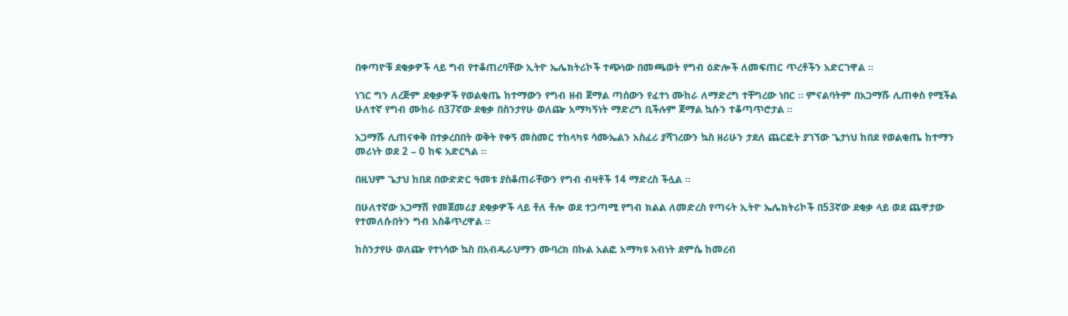በቀጣዮቹ ደቂቃዎች ላይ ግብ የተቆጠረባቸው ኢትዮ ኤሌክትሪኮች ተጭነው በመጫወት የግብ ዕድሎች ለመፍጠር ጥረቶችን አድርገዋል ።

ነገር ግን ለረጅም ደቂቃዎች የወልቂጤ ከተማውን የግብ ዘብ ጀማል ጣሰውን የፈተነ ሙከራ ለማድረግ ተቸግረው ነበር ። ምናልባትም በአጋማሹ ሊጠቀስ የሚችል ሁለተኛ የግብ ሙከራ በ37ኛው ደቂቃ በስንታየሁ ወለጬ አማካኝነት ማድረግ ቢችሉም ጀማል ኳሱን ተቆጣጥሮታል ።

አጋማሹ ሊጠናቀቅ በተቃረበበት ወቅት የቀኝ መስመር ተከላካዩ ሳሙኤልን አስፈሪ ያሻገረውን ኳስ ዘሪሁን ታደለ ጨርፎት ያገኘው ጌታነህ ከበደ የወልቂጤ ከተማን መሪነት ወደ 2 – 0 ከፍ አድርጓል ።

በዚህም ጌታህ ከበደ በውድድር ዓመቱ ያስቆጠራቸውን የግብ ብዛቶች 14 ማድረስ ችሏል ።

በሁለተኛው አጋማሽ የመጀመሪያ ደቂቃዎች ላይ ቶለ ቶሎ ወደ ተጋጣሚ የግብ ክልል ለመድረስ የጣሩት ኢትዮ ኤሌክትሪኮች በ53ኛው ደቂቃ ላይ ወደ ጨዋታው የተመለሱበትን ግብ አስቆጥረዋል ።

ከስንታየሁ ወለጬ የተነሳው ኳስ በአብዱራህማን ሙባረክ በኩል አልፎ አማካዩ አብነት ደምሴ ከመረብ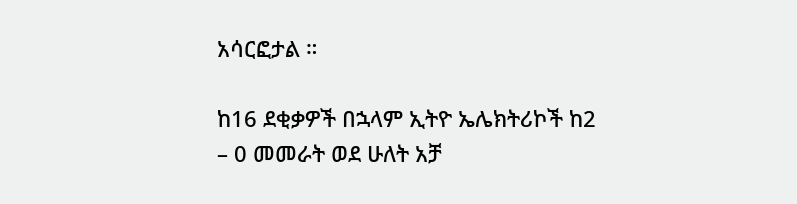አሳርፎታል ።

ከ16 ደቂቃዎች በኋላም ኢትዮ ኤሌክትሪኮች ከ2 – 0 መመራት ወደ ሁለት አቻ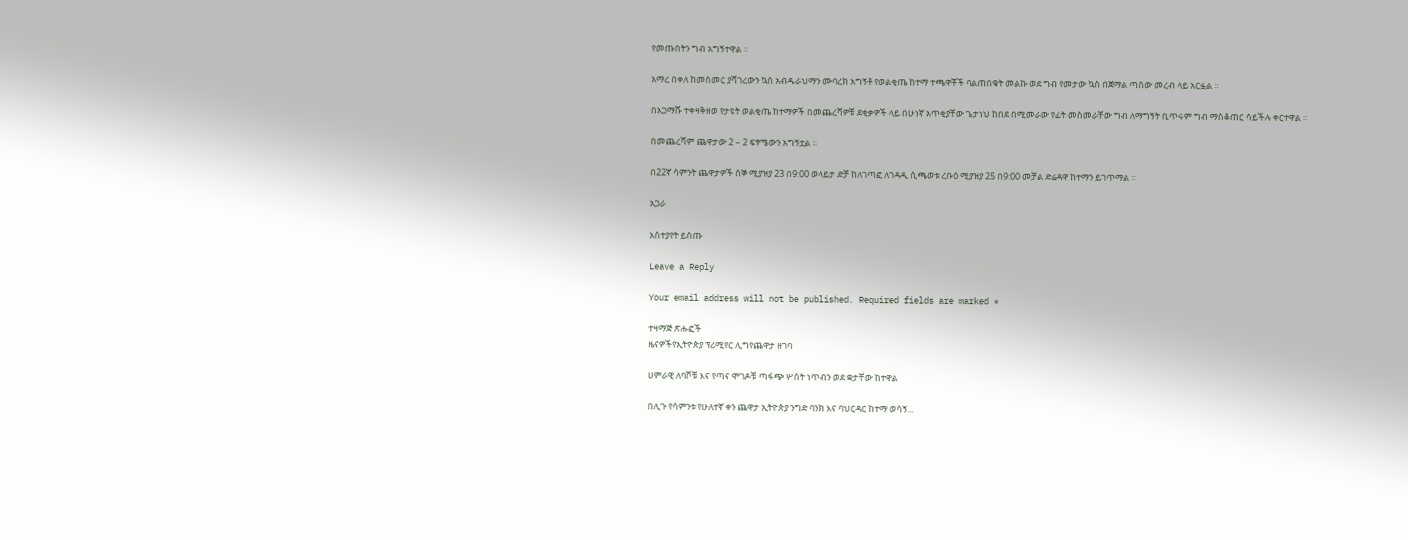የመጡበትን ግብ አግኝተዋል ።

አማረ በቀለ ከመስመር ያሻገረውን ኳስ አብዱራህማን ሙባረክ አግኝቶ የወልቂጤ ከተማ ተጫዋቾች ባልጠበቁት መልኩ ወደ ግብ የመታው ኳስ በጀማል ጣሰው መረብ ላይ አርፏል ።

በአጋማሹ ተቀዛቅዘወ የታዩት ወልቂጤ ከተማዎች በመጨረሻዎቹ ደቂቃዎች ላይ በሁነኛ አጥቂያቸው ጌታነህ ከበደ በሚመራው የፊት መስመራቸው ግብ ለማግኝት ቢጥሩም ግብ ማስቆጠር ሳይችሉ ቀርተዋል ።

በመጨረሻም ጨዋታው 2 – 2 ፍፃሜውን አግኝቷል ።

በ22ኛ ሳምንት ጨዋታዎች ሰኞ ሚያዝያ 23 በ9:00 ወላይታ ድቻ ከለገጣፎ ለገዳዲ ሲጫወቱ ረቡዕ ሚያዝያ 25 በ9:00 መቻል ድሬዳዋ ከተማን ይገጥማል ።

አጋራ

አስተያየት ይስጡ

Leave a Reply

Your email address will not be published. Required fields are marked *

ተዛማጅ ጽሑፎች
ዜናዎችየኢትዮጵያ ፕሪሚየር ሊግየጨዋታ ዘገባ

ሀምራዊ ለባሾቹ እና የጣና ሞገዶቹ ጣፋጭ ሦስት ነጥብን ወደ ቋታቸው ከተዋል

በሊጉ የሳምንቱ የሁለተኛ ቀን ጨዋታ ኢትዮጵያ ንግድ ባንክ እና ባህርዳር ከተማ ወሳኝ...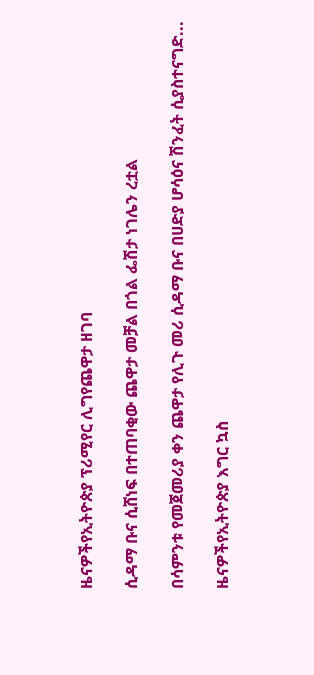ዜናዎችየኢትዮጵያ ፕሪሚየር ሊግየጨዋታ ዘገባ

ሲዳማ ቡና ሲሸነፍ በተጠባቂው ጨዋታ መቻል በጎል ፌሽታ ነገሌን ረቷል

በሳምንቱ የመጀመሪያ ቀን ጨዋታ የሊጉ መሪ ሲዳማ ቡና በሀድያ ሆሳዕና ሽንፈት ሲያስተናግድ...

ዜናዎችየኢትዮጵያ እግር ኳስ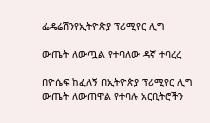ፌዴሬሽንየኢትዮጵያ ፕሪሚየር ሊግ

ውጤት ለውጧል የተባለው ዳኛ ተባረረ

በዮሴፍ ከፈለኝ በኢትዮጵያ ፕሪሚየር ሊግ ውጤት ለውጠዋል የተባሉ አርቢትሮችን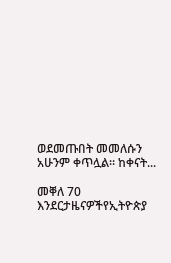ወደመጡበት መመለሱን አሁንም ቀጥሏል። ከቀናት...

መቐለ 70 እንደርታዜናዎችየኢትዮጵያ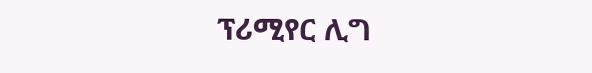ፕሪሚየር ሊግ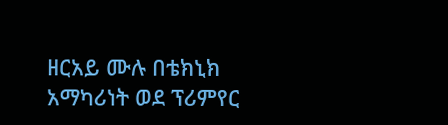ዘርአይ ሙሉ በቴክኒክ አማካሪነት ወደ ፕሪምየር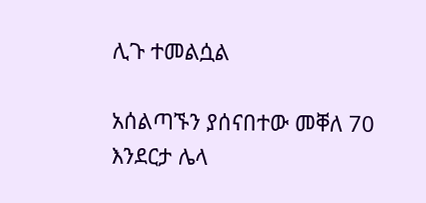ሊጉ ተመልሷል

አሰልጣኙን ያሰናበተው መቐለ 70 እንደርታ ሌላ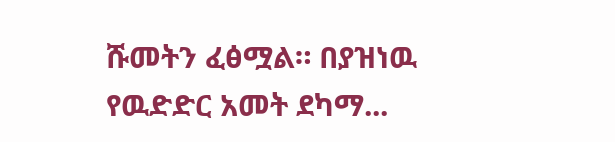ሹመትን ፈፅሟል። በያዝነዉ የዉድድር አመት ደካማ...